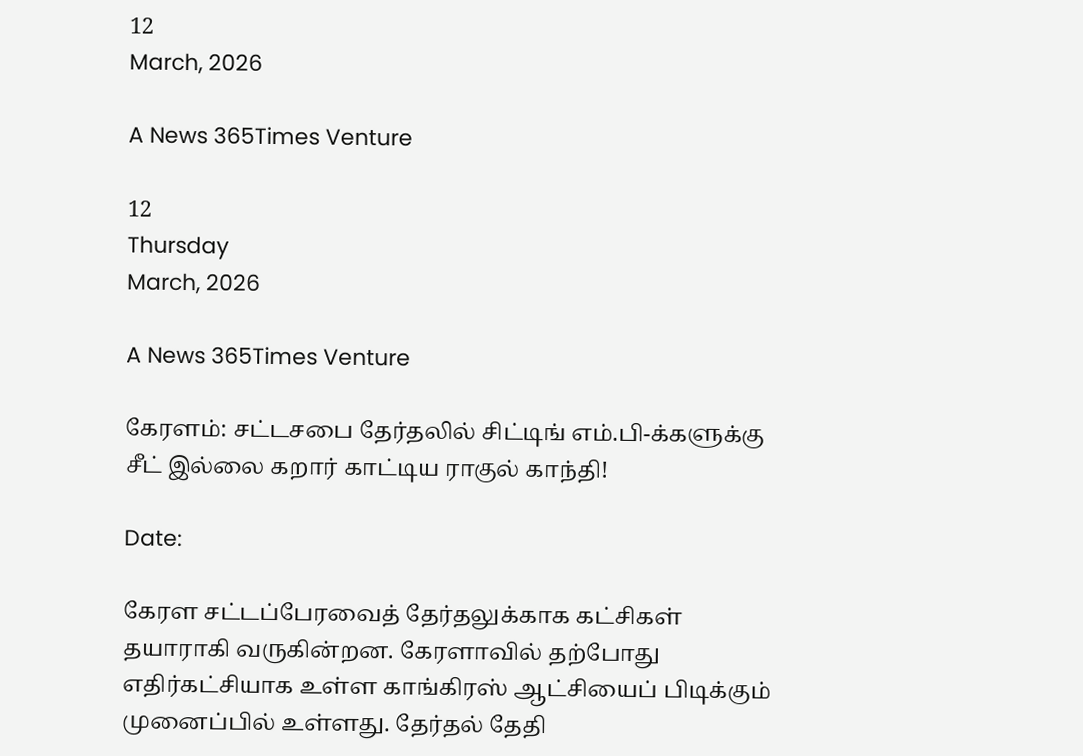12
March, 2026

A News 365Times Venture

12
Thursday
March, 2026

A News 365Times Venture

கேரளம்: சட்டசபை தேர்தலில் சிட்டிங் எம்.பி-க்களுக்கு சீட் இல்லை கறார் காட்டிய ராகுல் காந்தி!

Date:

கேரள சட்டப்பேரவைத் தேர்தலுக்காக கட்சிகள் தயாராகி வருகின்றன. கேரளாவில் தற்போது எதிர்கட்சியாக உள்ள காங்கிரஸ் ஆட்சியைப் பிடிக்கும் முனைப்பில் உள்ளது. தேர்தல் தேதி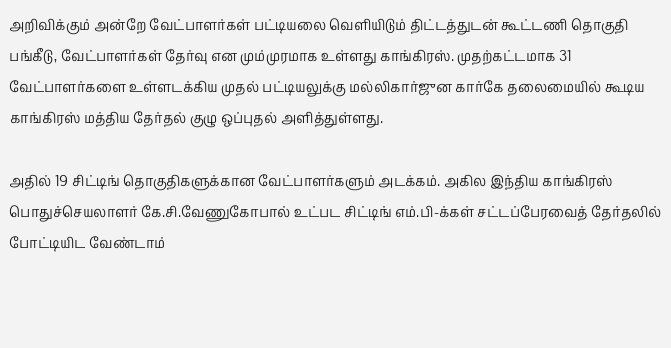அறிவிக்கும் அன்றே வேட்பாளர்கள் பட்டியலை வெளியிடும் திட்டத்துடன் கூட்டணி தொகுதி பங்கீடு, வேட்பாளர்கள் தேர்வு என மும்முரமாக உள்ளது காங்கிரஸ். முதற்கட்டமாக 31 வேட்பாளர்களை உள்ளடக்கிய முதல் பட்டியலுக்கு மல்லிகார்ஜுன கார்கே தலைமையில் கூடிய காங்கிரஸ் மத்திய தேர்தல் குழு ஒப்புதல் அளித்துள்ளது.

அதில் 19 சிட்டிங் தொகுதிகளுக்கான வேட்பாளர்களும் அடக்கம். அகில இந்திய காங்கிரஸ் பொதுச்செயலாளர் கே.சி.வேணுகோபால் உட்பட சிட்டிங் எம்.பி-க்கள் சட்டப்பேரவைத் தேர்தலில் போட்டியிட வேண்டாம்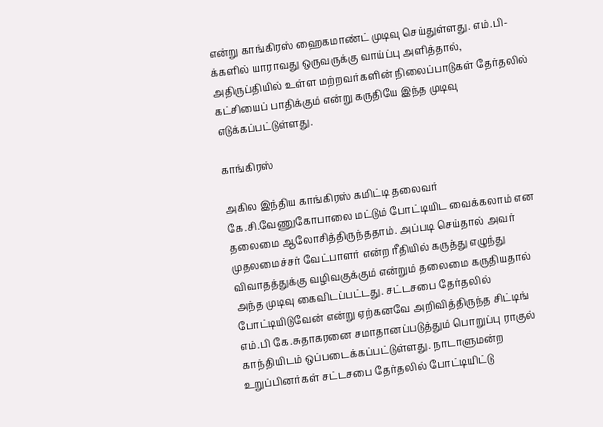என்று காங்கிரஸ் ஹைகமாண்ட் முடிவு செய்துள்ளது. எம்.பி-க்களில் யாராவது ஒருவருக்கு வாய்ப்பு அளித்தால், அதிருப்தியில் உள்ள மற்றவர்களின் நிலைப்பாடுகள் தேர்தலில் கட்சியைப் பாதிக்கும் என்று கருதியே இந்த முடிவு எடுக்கப்பட்டுள்ளது.

காங்கிரஸ்

அகில இந்திய காங்கிரஸ் கமிட்டி தலைவர் கே.சி.வேணுகோபாலை மட்டும் போட்டியிட வைக்கலாம் என தலைமை ஆலோசித்திருந்ததாம். அப்படி செய்தால் அவர் முதலமைச்சர் வேட்பாளர் என்ற ரீதியில் கருத்து எழுந்து விவாதத்துக்கு வழிவகுக்கும் என்றும் தலைமை கருதியதால் அந்த முடிவு கைவிடப்பட்டது. சட்டசபை தேர்தலில் போட்டியிடுவேன் என்று ஏற்கனவே அறிவித்திருந்த சிட்டிங் எம்.பி கே.சுதாகரனை சமாதானப்படுத்தும் பொறுப்பு ராகுல் காந்தியிடம் ஒப்படைக்கப்பட்டுள்ளது. நாடாளுமன்ற உறுப்பினர்கள் சட்டசபை தேர்தலில் போட்டியிட்டு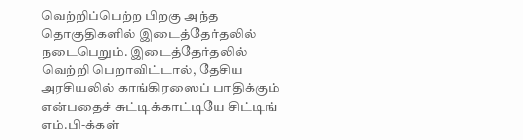வெற்றிப்பெற்ற பிறகு அந்த தொகுதிகளில் இடைத்தேர்தலில் நடைபெறும். இடைத்தேர்தலில் வெற்றி பெறாவிட்டால், தேசிய அரசியலில் காங்கிரஸைப் பாதிக்கும் என்பதைச் சுட்டிக்காட்டியே சிட்டிங் எம்.பி-க்கள்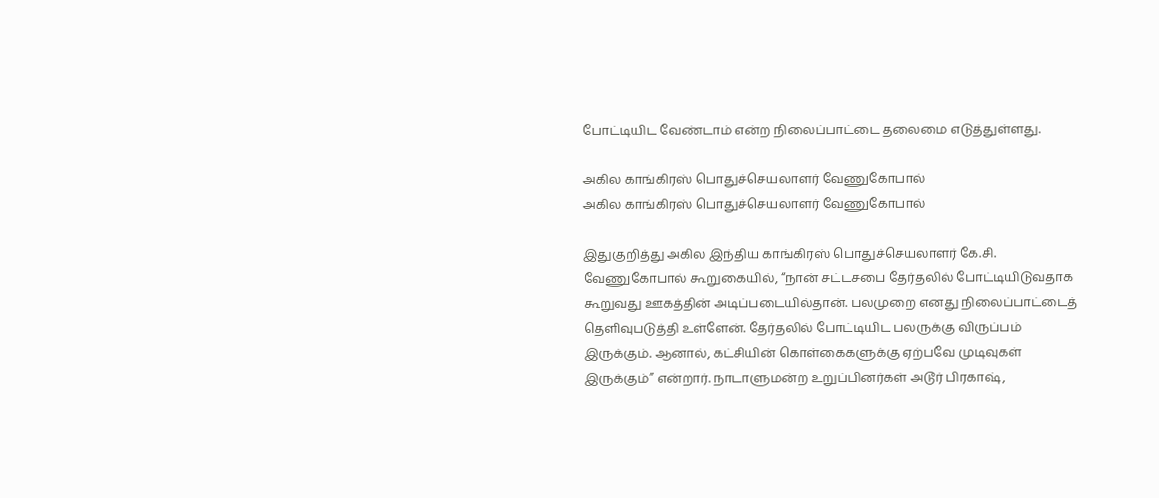போட்டியிட வேண்டாம் என்ற நிலைப்பாட்டை தலைமை எடுத்துள்ளது.

அகில காங்கிரஸ் பொதுச்செயலாளர் வேணுகோபால்
அகில காங்கிரஸ் பொதுச்செயலாளர் வேணுகோபால்

இதுகுறித்து அகில இந்திய காங்கிரஸ் பொதுச்செயலாளர் கே.சி. வேணுகோபால் கூறுகையில், “நான் சட்டசபை தேர்தலில் போட்டியிடுவதாக கூறுவது ஊகத்தின் அடிப்படையில்தான். பலமுறை எனது நிலைப்பாட்டைத் தெளிவுபடுத்தி உள்ளேன். தேர்தலில் போட்டியிட பலருக்கு விருப்பம் இருக்கும். ஆனால், கட்சியின் கொள்கைகளுக்கு ஏற்பவே முடிவுகள் இருக்கும்” என்றார். நாடாளுமன்ற உறுப்பினர்கள் அடூர் பிரகாஷ்,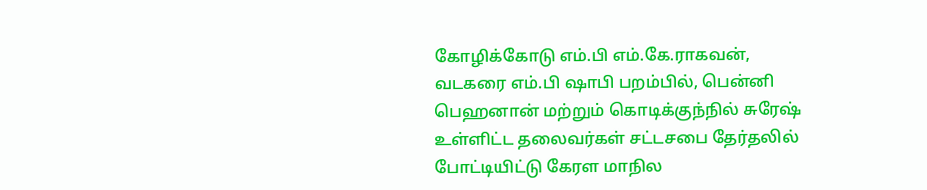கோழிக்கோடு எம்.பி எம்.கே.ராகவன், வடகரை எம்.பி ஷாபி பறம்பில், பென்னி பெஹனான் மற்றும் கொடிக்குந்நில் சுரேஷ் உள்ளிட்ட தலைவர்கள் சட்டசபை தேர்தலில் போட்டியிட்டு கேரள மாநில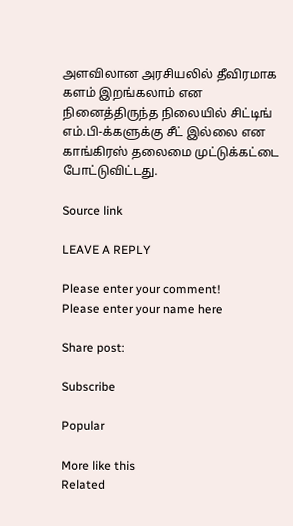அளவிலான அரசியலில் தீவிரமாக களம் இறங்கலாம் என நினைத்திருந்த நிலையில் சிட்டிங் எம்.பி-க்களுக்கு சீட் இல்லை என காங்கிரஸ் தலைமை முட்டுக்கட்டை போட்டுவிட்டது.

Source link

LEAVE A REPLY

Please enter your comment!
Please enter your name here

Share post:

Subscribe

Popular

More like this
Related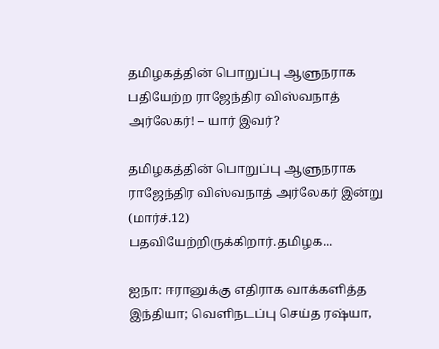தமிழகத்தின் பொறுப்பு ஆளுநராக பதியேற்ற ராஜேந்திர விஸ்வநாத் அர்லேகர்! – யார் இவர்?

தமிழகத்தின் பொறுப்பு ஆளுநராக ராஜேந்திர விஸ்வநாத் அர்லேகர் இன்று (மார்ச்.12) பதவியேற்றிருக்கிறார்.தமிழக...

ஐநா: ஈரானுக்கு எதிராக வாக்களித்த இந்தியா; வெளிநடப்பு செய்த ரஷ்யா,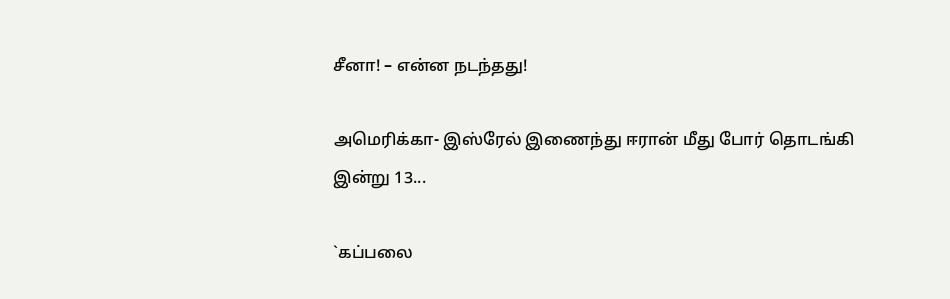சீனா! – என்ன நடந்தது!

அமெரிக்கா- இஸ்ரேல் இணைந்து ஈரான் மீது போர் தொடங்கி இன்று 13...

`கப்பலை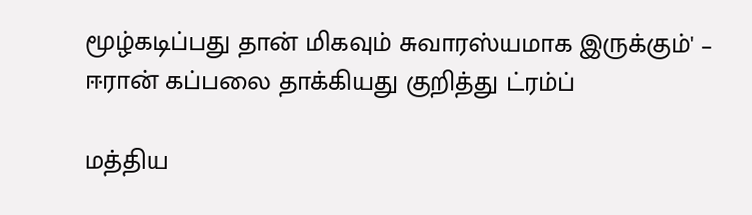மூழ்கடிப்பது தான் மிகவும் சுவாரஸ்யமாக இருக்கும்' – ஈரான் கப்பலை தாக்கியது குறித்து ட்ரம்ப்

மத்திய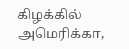கிழக்கில் அமெரிக்கா,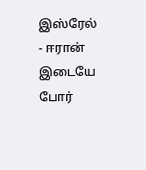இஸ்ரேல் - ஈரான் இடையே போர்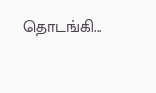தொடங்கி...